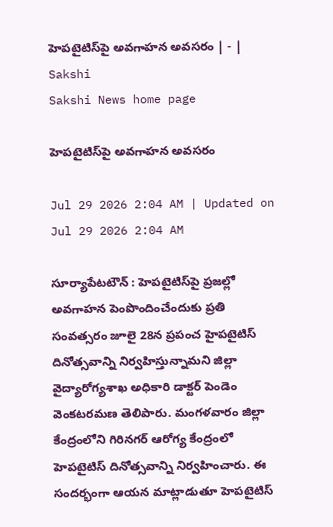హెపటైటిస్‌పై అవగాహన అవసరం | - | Sakshi
Sakshi News home page

హెపటైటిస్‌పై అవగాహన అవసరం

Jul 29 2026 2:04 AM | Updated on Jul 29 2026 2:04 AM

సూర్యాపేటటౌన్‌ : హెపటైటిస్‌పై ప్రజల్లో అవగాహన పెంపొందించేందుకు ప్రతి సంవత్సరం జూలై 28న ప్రపంచ హైపటైటిస్‌ దినోత్సవాన్ని నిర్వహిస్తున్నామని జిల్లా వైద్యారోగ్యశాఖ అధికారి డాక్టర్‌ పెండెం వెంకటరమణ తెలిపారు. మంగళవారం జిల్లా కేంద్రంలోని గిరినగర్‌ ఆరోగ్య కేంద్రంలో హెపటైటిస్‌ దినోత్సవాన్ని నిర్వహించారు. ఈ సందర్భంగా ఆయన మాట్లాడుతూ హెపటైటిస్‌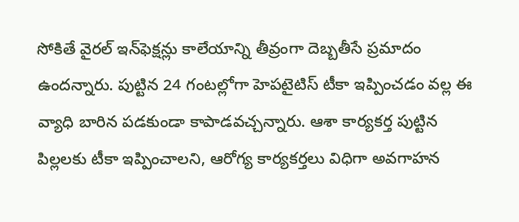సోకితే వైరల్‌ ఇన్‌ఫెక్షన్లు కాలేయాన్ని తీవ్రంగా దెబ్బతీసే ప్రమాదం ఉందన్నారు. పుట్టిన 24 గంటల్లోగా హెపటైటిస్‌ టీకా ఇప్పించడం వల్ల ఈ వ్యాధి బారిన పడకుండా కాపాడవచ్చన్నారు. ఆశా కార్యకర్త పుట్టిన పిల్లలకు టీకా ఇప్పించాలని, ఆరోగ్య కార్యకర్తలు విధిగా అవగాహన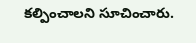కల్పించాలని సూచించారు.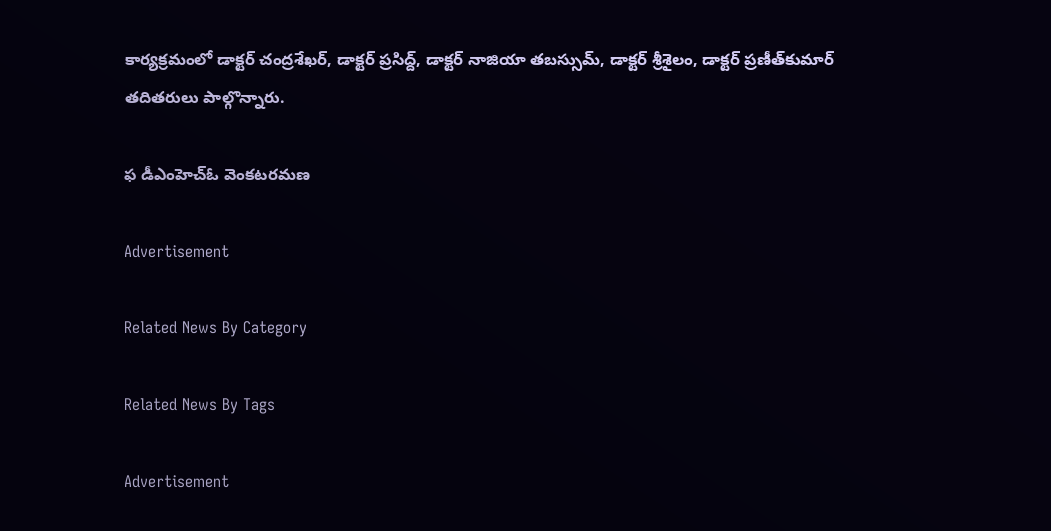కార్యక్రమంలో డాక్టర్‌ చంద్రశేఖర్‌, డాక్టర్‌ ప్రసిద్ద్‌, డాక్టర్‌ నాజియా తబస్సుమ్‌, డాక్టర్‌ శ్రీశైలం, డాక్టర్‌ ప్రణీత్‌కుమార్‌ తదితరులు పాల్గొన్నారు.

ఫ డీఎంహెచ్‌ఓ వెంకటరమణ

Advertisement

Related News By Category

Related News By Tags

Advertisement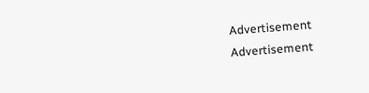Advertisement
Advertisement